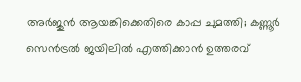അര്‍ജുന്‍ ആയങ്കിക്കെതിരെ കാപ്പ ചുമത്തി; കണ്ണൂർ സെൻട്രൽ ജയിലിൽ എത്തിക്കാന്‍ ഉത്തരവ്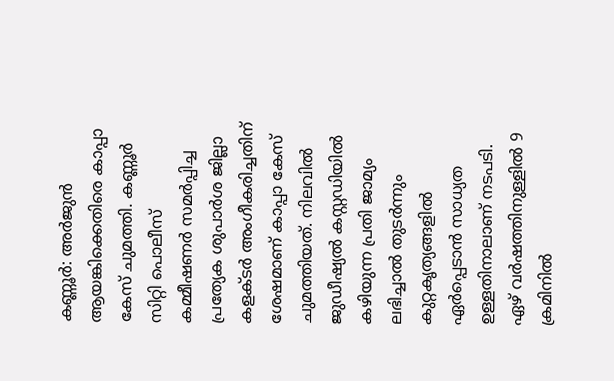കണ്ണൂര്‍: അര്‍ജുന്‍ ആയങ്കിക്കെതിരെ കാപ്പാ കേസ് ചുമത്തി. കണ്ണൂര്‍ സിറ്റി പൊലീസ് കമ്മീഷണര്‍ സമര്‍പ്പിച്ച പ്രത്യേക ശുപാര്‍ശ ജില്ലാ കളക്ടര്‍ അംഗീകരിച്ചതിന് ശേഷമാണ് കാപ്പാ കേസ് ചുമത്തിയത്. നിലവില്‍ ജുഡീഷ്യല്‍ കസ്റ്റഡിയില്‍ കഴിയുന്ന പ്രതി ജാമ്യം ലഭിച്ചാല്‍ തുടര്‍ന്നും കുറ്റകൃത്യങ്ങളില്‍ ഏര്‍പ്പെടാന്‍ സാധ്യത ഉള്ളതിനാലാണ് നടപടി. ഏഴ് വര്‍ഷത്തിനുള്ളില്‍ 9 ക്രമിനില്‍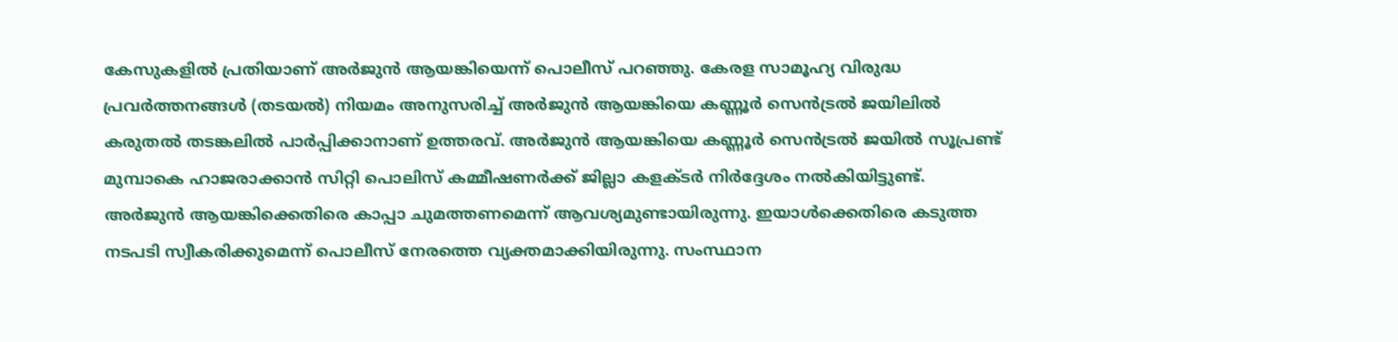കേസുകളില്‍ പ്രതിയാണ് അര്‍ജുന്‍ ആയങ്കിയെന്ന് പൊലീസ് പറഞ്ഞു. കേരള സാമൂഹ്യ വിരുദ്ധ പ്രവര്‍ത്തനങ്ങള്‍ (തടയല്‍) നിയമം അനുസരിച്ച് അര്‍ജുന്‍ ആയങ്കിയെ കണ്ണൂര്‍ സെന്‍ട്രല്‍ ജയിലില്‍ കരുതല്‍ തടങ്കലില്‍ പാര്‍പ്പിക്കാനാണ് ഉത്തരവ്. അര്‍ജുന്‍ ആയങ്കിയെ കണ്ണൂര്‍ സെന്‍ട്രല്‍ ജയില്‍ സൂപ്രണ്ട് മുമ്പാകെ ഹാജരാക്കാന്‍ സിറ്റി പൊലിസ് കമ്മീഷണര്‍ക്ക് ജില്ലാ കളക്ടര്‍ നിര്‍ദ്ദേശം നല്‍കിയിട്ടുണ്ട്. അര്‍ജുന്‍ ആയങ്കിക്കെതിരെ കാപ്പാ ചുമത്തണമെന്ന് ആവശ്യമുണ്ടായിരുന്നു. ഇയാള്‍ക്കെതിരെ കടുത്ത നടപടി സ്വീകരിക്കുമെന്ന് പൊലീസ് നേരത്തെ വ്യക്തമാക്കിയിരുന്നു. സംസ്ഥാന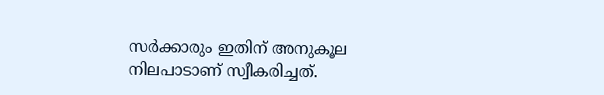സര്‍ക്കാരും ഇതിന് അനുകൂല നിലപാടാണ് സ്വീകരിച്ചത്.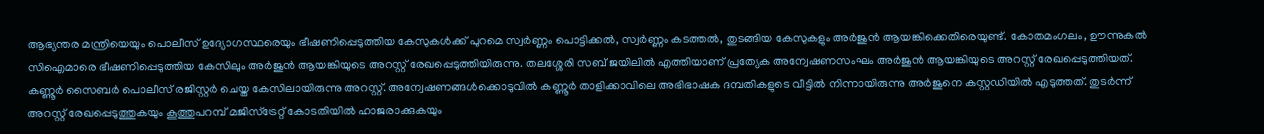ആഭ്യന്തര മന്ത്രിയെയും പൊലീസ് ഉദ്യോഗസ്ഥരെയും ഭീഷണിപ്പെടുത്തിയ കേസുകള്‍ക്ക് പുറമെ സ്വര്‍ണ്ണം പൊട്ടിക്കല്‍, സ്വര്‍ണ്ണം കടത്തല്‍, തുടങ്ങിയ കേസുകളും അര്‍ജുന്‍ ആയങ്കിക്കെതിരെയുണ്ട്. കോതമംഗലം, ഊന്നുകൽ സിഐമാരെ ഭീഷണിപ്പെടുത്തിയ കേസിലും അർജുൻ ആയങ്കിയുടെ അറസ്റ്റ് രേഖപ്പെടുത്തിയിരുന്നു. തലശ്ശേരി സബ് ജയിലിൽ എത്തിയാണ് പ്രത്യേക അന്വേഷണസംഘം അർജുൻ ആയങ്കിയുടെ അറസ്റ്റ് രേഖപ്പെടുത്തിയത്. കണ്ണൂര്‍ സൈബര്‍ പൊലീസ് രജിസ്റ്റര്‍ ചെയ്ത കേസിലായിരുന്നു അറസ്റ്റ്. അന്വേഷണങ്ങള്‍ക്കൊടുവില്‍ കണ്ണൂര്‍ താളിക്കാവിലെ അഭിഭാഷക ദമ്പതികളുടെ വീട്ടില്‍ നിന്നായിരുന്നു അര്‍ജുനെ കസ്റ്റഡിയില്‍ എടുത്തത്. തുടര്‍ന്ന് അറസ്റ്റ് രേഖപ്പെടുത്തുകയും കൂത്തുപറമ്പ് മജിസ്‌ട്രേറ്റ് കോടതിയില്‍ ഹാജരാക്കുകയും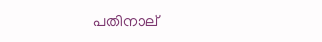പതിനാല്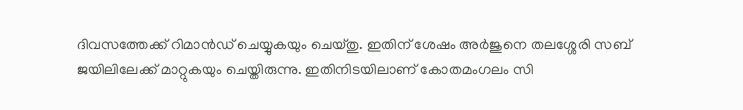ദിവസത്തേക്ക് റിമാന്‍ഡ് ചെയ്യുകയും ചെയ്തു. ഇതിന് ശേഷം അര്‍ജുനെ തലശ്ശേരി സബ് ജയിലിലേക്ക് മാറ്റുകയും ചെയ്തിരുന്നു. ഇതിനിടയിലാണ് കോതമംഗലം സി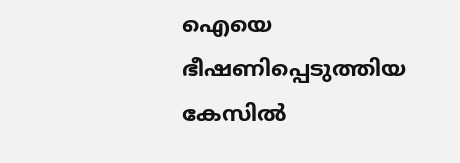ഐയെ ഭീഷണിപ്പെടുത്തിയ കേസിൽ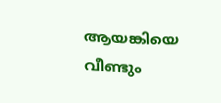ആയങ്കിയെ വീണ്ടും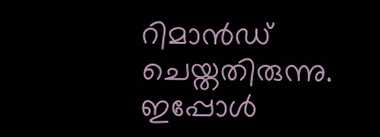റിമാൻഡ് ചെയ്തതിരുന്നു. ഇപ്പോൾ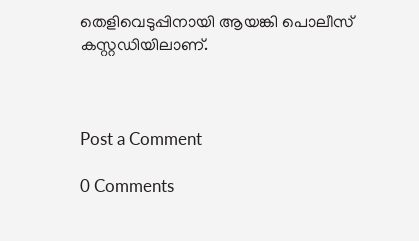തെളിവെടുപ്പിനായി ആയങ്കി പൊലീസ് കസ്റ്റഡിയിലാണ്.



Post a Comment

0 Comments